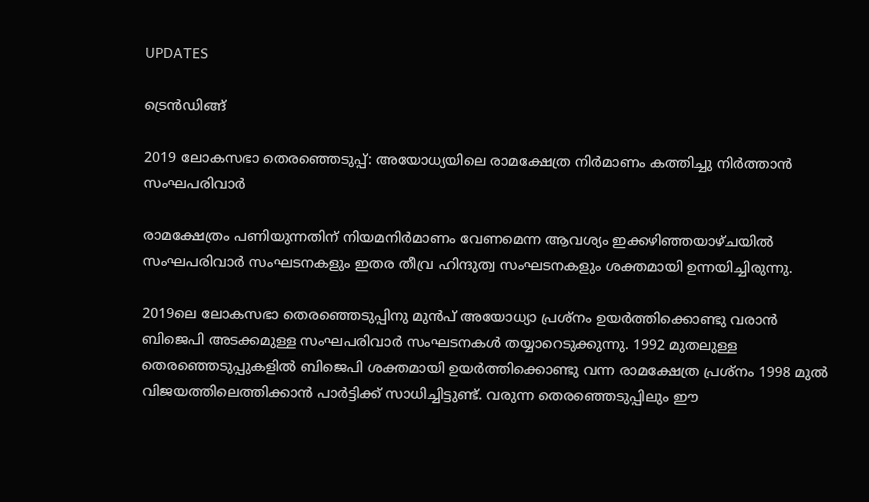UPDATES

ട്രെന്‍ഡിങ്ങ്

2019 ലോകസഭാ തെരഞ്ഞെടുപ്പ്: അയോധ്യയിലെ രാമക്ഷേത്ര നിർമാണം കത്തിച്ചു നിർത്താൻ സംഘപരിവാർ

രാമക്ഷേത്രം പണിയുന്നതിന് നിയമനിർമാണം വേണമെന്ന ആവശ്യം ഇക്കഴിഞ്ഞയാഴ്ചയിൽ സംഘപരിവാർ സംഘടനകളും ഇതര തീവ്ര ഹിന്ദുത്വ സംഘടനകളും ശക്തമായി ഉന്നയിച്ചിരുന്നു.

2019ലെ ലോകസഭാ തെരഞ്ഞെടുപ്പിനു മുൻപ് അയോധ്യാ പ്രശ്നം ഉയര്‍ത്തിക്കൊണ്ടു വരാൻ ബിജെപി അടക്കമുള്ള സംഘപരിവാർ സംഘടനകൾ തയ്യാറെടുക്കുന്നു. 1992 മുതലുള്ള തെരഞ്ഞെടുപ്പുകളിൽ ബിജെപി ശക്തമായി ഉയര്‍ത്തിക്കൊണ്ടു വന്ന രാമക്ഷേത്ര പ്രശ്നം 1998 മുൽ വിജയത്തിലെത്തിക്കാൻ പാർട്ടിക്ക് സാധിച്ചിട്ടുണ്ട്. വരുന്ന തെരഞ്ഞെടുപ്പിലും ഈ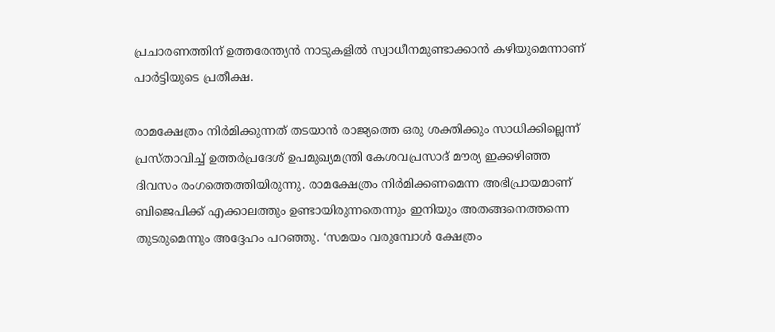പ്രചാരണത്തിന് ഉത്തരേന്ത്യൻ നാടുകളിൽ സ്വാധീനമുണ്ടാക്കാൻ കഴിയുമെന്നാണ് പാർട്ടിയുടെ പ്രതീക്ഷ.

രാമക്ഷേത്രം നിർമിക്കുന്നത് തടയാൻ രാജ്യത്തെ ഒരു ശക്തിക്കും സാധിക്കില്ലെന്ന് പ്രസ്താവിച്ച് ഉത്തർപ്രദേശ് ഉപമുഖ്യമന്ത്രി കേശവപ്രസാദ് മൗര്യ ഇക്കഴിഞ്ഞ ദിവസം രംഗത്തെത്തിയിരുന്നു. രാമക്ഷേത്രം നിർമിക്കണമെന്ന അഭിപ്രായമാണ് ബിജെപിക്ക് എക്കാലത്തും ഉണ്ടായിരുന്നതെന്നും ഇനിയും അതങ്ങനെത്തന്നെ തുടരുമെന്നും അദ്ദേഹം പറഞ്ഞു. ‘സമയം വരുമ്പോൾ ക്ഷേത്രം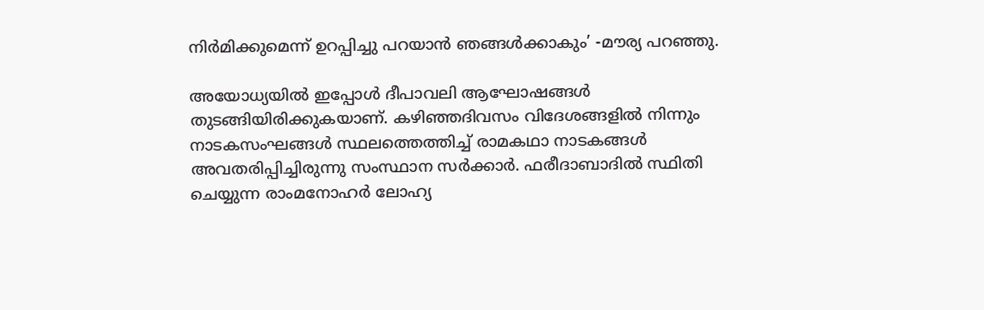നിർമിക്കുമെന്ന് ഉറപ്പിച്ചു പറയാൻ ഞങ്ങൾക്കാകും’ -മൗര്യ പറഞ്ഞു.

അയോധ്യയിൽ ഇപ്പോൾ ദീപാവലി ആഘോഷങ്ങൾ തുടങ്ങിയിരിക്കുകയാണ്. കഴിഞ്ഞദിവസം വിദേശങ്ങളിൽ നിന്നും നാടകസംഘങ്ങൾ സ്ഥലത്തെത്തിച്ച് രാമകഥാ നാടകങ്ങൾ അവതരിപ്പിച്ചിരുന്നു സംസ്ഥാന സർക്കാർ. ഫരീദാബാദിൽ സ്ഥിതി ചെയ്യുന്ന രാംമനോഹർ ലോഹ്യ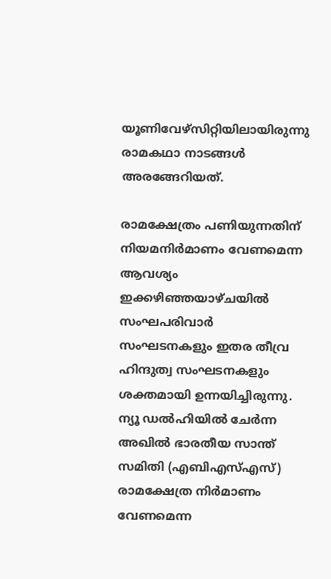യൂണിവേഴ്സിറ്റിയിലായിരുന്നു രാമകഥാ നാടങ്ങൾ അരങ്ങേറിയത്.

രാമക്ഷേത്രം പണിയുന്നതിന് നിയമനിർമാണം വേണമെന്ന ആവശ്യം ഇക്കഴിഞ്ഞയാഴ്ചയിൽ സംഘപരിവാർ സംഘടനകളും ഇതര തീവ്ര ഹിന്ദുത്വ സംഘടനകളും ശക്തമായി ഉന്നയിച്ചിരുന്നു. ന്യൂ ഡൽഹിയിൽ ചേർന്ന അഖിൽ ഭാരതീയ സാന്ത് സമിതി (എബിഎസ്എസ്) രാമക്ഷേത്ര നിർമാണം വേണമെന്ന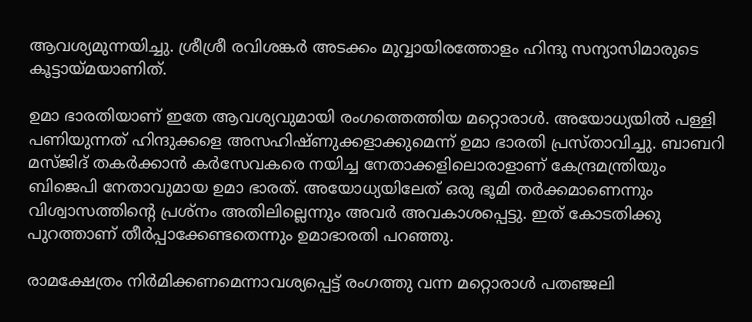ആവശ്യമുന്നയിച്ചു. ശ്രീശ്രീ രവിശങ്കർ അടക്കം മുവ്വായിരത്തോളം ഹിന്ദു സന്യാസിമാരുടെ കൂട്ടായ്മയാണിത്.

ഉമാ ഭാരതിയാണ് ഇതേ ആവശ്യവുമായി രംഗത്തെത്തിയ മറ്റൊരാൾ. അയോധ്യയിൽ പള്ളി പണിയുന്നത് ഹിന്ദുക്കളെ അസഹിഷ്ണുക്കളാക്കുമെന്ന് ഉമാ ഭാരതി പ്രസ്താവിച്ചു. ബാബറി മസ്ജിദ് തകർക്കാൻ കർസേവകരെ നയിച്ച നേതാക്കളിലൊരാളാണ് കേന്ദ്രമന്ത്രിയും ബിജെപി നേതാവുമായ ഉമാ ഭാരത്. അയോധ്യയിലേത് ഒരു ഭൂമി തർക്കമാണെന്നും വിശ്വാസത്തിന്റെ പ്രശ്നം അതിലില്ലെന്നും അവർ അവകാശപ്പെട്ടു. ഇത് കോടതിക്കു പുറത്താണ് തീർപ്പാക്കേണ്ടതെന്നും ഉമാഭാരതി പറഞ്ഞു.

രാമക്ഷേത്രം നിർമിക്കണമെന്നാവശ്യപ്പെട്ട് രംഗത്തു വന്ന മറ്റൊരാൾ പതഞ്ജലി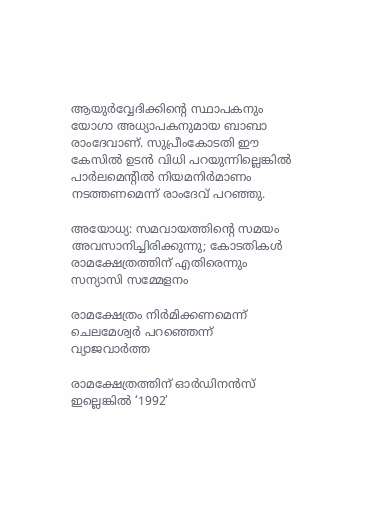ആയുർവ്വേദിക്കിന്റെ സ്ഥാപകനും യോഗാ അധ്യാപകനുമായ ബാബാ രാംദേവാണ്. സുപ്രീംകോടതി ഈ കേസിൽ ഉടൻ വിധി പറയുന്നില്ലെങ്കിൽ പാർലമെന്റിൽ നിയമനിർമാണം നടത്തണമെന്ന് രാംദേവ് പറഞ്ഞു.

അയോധ്യ: സമവായത്തിന്റെ സമയം അവസാനിച്ചിരിക്കുന്നു; കോടതികള്‍ രാമക്ഷേത്രത്തിന് എതിരെന്നും സന്യാസി സമ്മേളനം

രാമക്ഷേത്രം നിർമിക്കണമെന്ന് ചെലമേശ്വർ പറഞ്ഞെന്ന് വ്യാജവാർത്ത

രാമക്ഷേത്രത്തിന് ഓര്‍ഡിനന്‍സ് ഇല്ലെങ്കില്‍ ‘1992’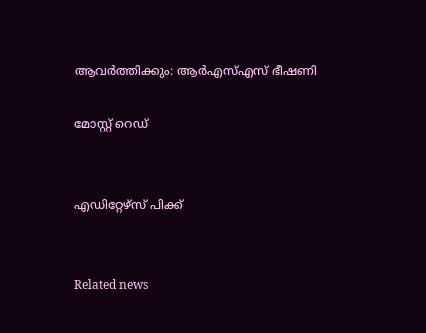ആവര്‍ത്തിക്കും: ആര്‍എസ്എസ് ഭീഷണി

മോസ്റ്റ് റെഡ്


എഡിറ്റേഴ്സ് പിക്ക്


Related news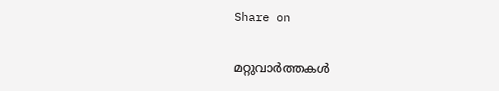Share on

മറ്റുവാര്‍ത്തകള്‍